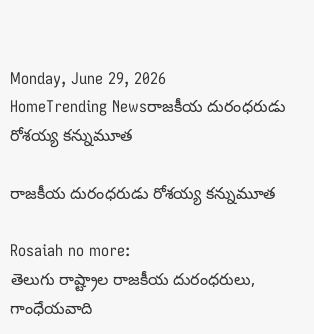Monday, June 29, 2026
HomeTrending Newsరాజకీయ దురంధరుడు రోశయ్య కన్నుమూత

రాజకీయ దురంధరుడు రోశయ్య కన్నుమూత

Rosaiah no more:
తెలుగు రాష్ట్రాల రాజకీయ దురంధరులు, గాంధేయవాది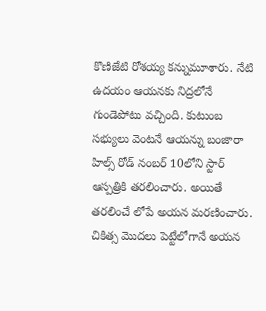కొణిజేటి రోశయ్య కన్నుమూశారు. నేటి ఉదయం ఆయనకు నిద్రలోనే గుండెపోటు వచ్చింది. కుటుంబ సభ్యులు వెంటనే ఆయన్ను బంజారా హిల్స్ రోడ్ నంబర్ 10లోని స్టార్ ఆస్పత్రికి తరలించారు. అయితే తరలించే లోపే అయన మరణించారు. చికిత్స మొదలు పెట్టేలోగానే అయన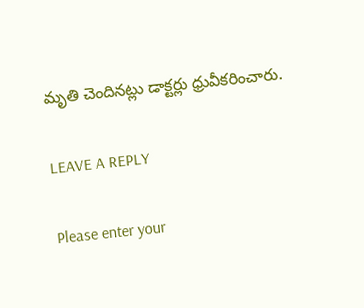మృతి చెందినట్లు డాక్టర్లు ధ్రువీకరించారు.

LEAVE A REPLY

Please enter your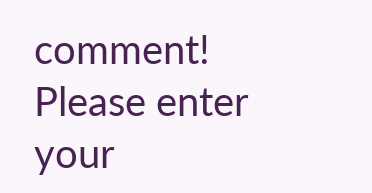comment!
Please enter your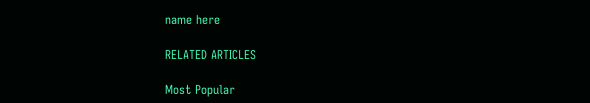name here

RELATED ARTICLES

Most Popular